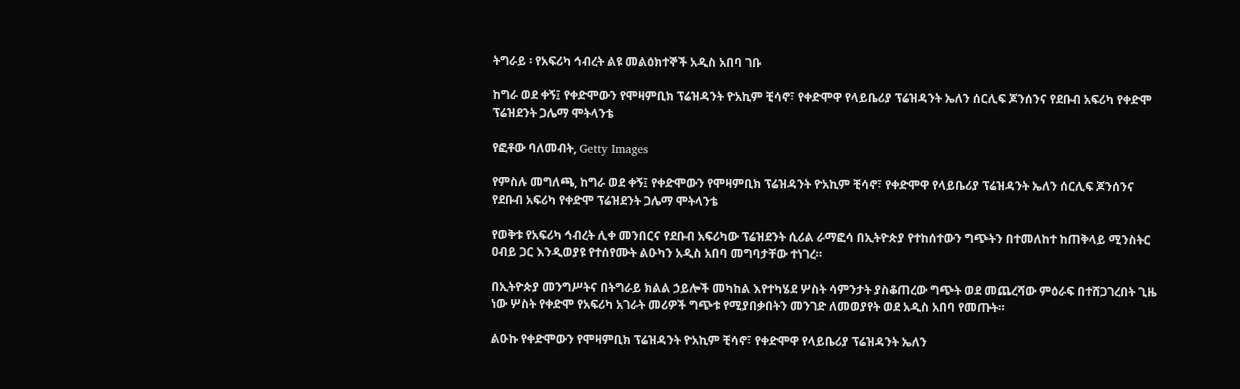ትግራይ ፡ የአፍሪካ ኅብረት ልዩ መልዕክተኞች አዲስ አበባ ገቡ

ከግራ ወደ ቀኝ፤ የቀድሞውን የሞዛምቢክ ፕሬዝዳንት ዮአኪም ቺሳኖ፣ የቀድሞዋ የላይቤሪያ ፕሬዝዳንት ኤለን ሰርሊፍ ጆንሰንና የደቡብ አፍሪካ የቀድሞ ፕሬዝደንት ጋሌማ ሞትላንቴ

የፎቶው ባለመብት, Getty Images

የምስሉ መግለጫ, ከግራ ወደ ቀኝ፤ የቀድሞውን የሞዛምቢክ ፕሬዝዳንት ዮአኪም ቺሳኖ፣ የቀድሞዋ የላይቤሪያ ፕሬዝዳንት ኤለን ሰርሊፍ ጆንሰንና የደቡብ አፍሪካ የቀድሞ ፕሬዝደንት ጋሌማ ሞትላንቴ

የወቅቱ የአፍሪካ ኅብረት ሊቀ መንበርና የደቡብ አፍሪካው ፕሬዝደንት ሲሪል ራማፎሳ በኢትዮጵያ የተከሰተውን ግጭትን በተመለከተ ከጠቅላይ ሚንስትር ዐብይ ጋር እንዲወያዩ የተሰየሙት ልዑካን አዲስ አበባ መግባታቸው ተነገረ።

በኢትዮጵያ መንግሥትና በትግራይ ክልል ኃይሎች መካከል እየተካሄደ ሦስት ሳምንታት ያስቆጠረው ግጭት ወደ መጨረሻው ምዕራፍ በተሸጋገረበት ጊዜ ነው ሦስት የቀድሞ የአፍሪካ አገራት መሪዎች ግጭቱ የሚያበቃበትን መንገድ ለመወያየት ወደ አዲስ አበባ የመጡት።

ልዑኩ የቀድሞውን የሞዛምቢክ ፕሬዝዳንት ዮአኪም ቺሳኖ፣ የቀድሞዋ የላይቤሪያ ፕሬዝዳንት ኤለን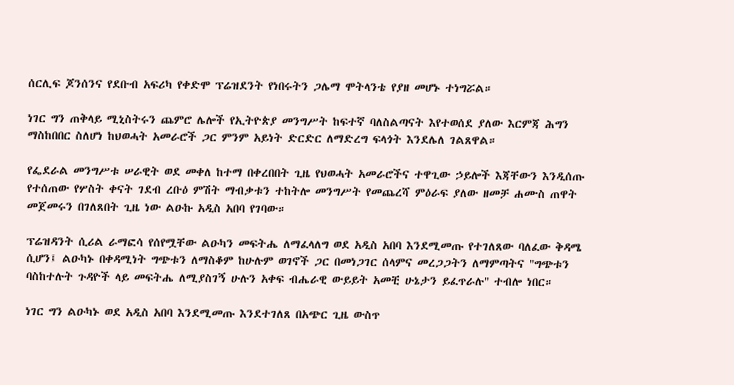ሰርሊፍ ጆንሰንና የደቡብ አፍሪካ የቀድሞ ፕሬዝደንት የነበሩትን ጋሌማ ሞትላንቴ የያዘ መሆኑ ተነግሯል።

ነገር ግን ጠቅላይ ሚኒስትሩን ጨምሮ ሌሎች የኢትዮጵያ መንግሥት ከፍተኛ ባለስልጣናት እየተወሰደ ያለው እርምጃ ሕግን ማስከበበር ስለሆነ ከህወሓት አመራሮች ጋር ምንም አይነት ድርድር ለማድረግ ፍላጎት እንደሌለ ገልጸዋል።

የፌደራል መንግሥቱ ሠራዊት ወደ መቀለ ከተማ በቀረበበት ጊዜ የህወሓት አመራሮችና ተዋጊው ኃይሎች እጃቸውን እንዲሰጡ የተሰጠው የሦስት ቀናት ገደብ ረቡዕ ምሽት ማብቃቱን ተከትሎ መንግሥት የመጨረሻ ምዕራፍ ያለው ዘመቻ ሐሙስ ጠዋት መጀመሩን በገለጸበት ጊዜ ነው ልዑኩ አዲስ አበባ የገባው።

ፕሬዝዳንት ሲሪል ራማፎሳ የሰየሟቸው ልዑካን መፍትሔ ለማፈላለግ ወደ አዲስ አበባ እንደሚመጡ የተገለጸው ባለፈው ቅዳሜ ሲሆን፤ ልዑካኑ በቀዳሚነት ግጭቱን ለማስቆም ከሁሉም ወገኖች ጋር በመነጋገር ሰላምና መረጋጋትን ለማምጣትና "ግጭቱን ባስከተሉት ጉዳዮች ላይ መፍትሔ ለሚያስገኝ ሁሉን አቀፍ ብሔራዊ ውይይት አመቺ ሁኔታን ይፈጥራሉ" ተብሎ ነበር።

ነገር ግን ልዑካኑ ወደ አዲስ አበባ እንደሚመጡ እንደተገለጸ በአጭር ጊዜ ውስጥ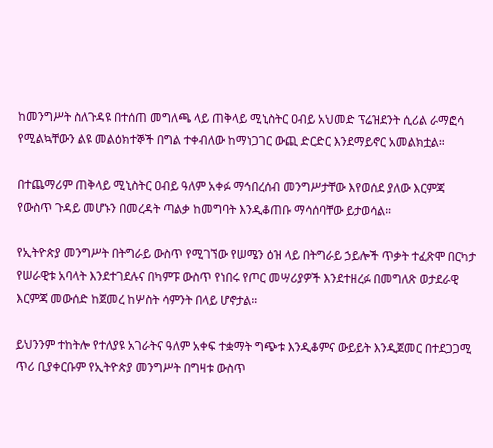ከመንግሥት ስለጉዳዩ በተሰጠ መግለጫ ላይ ጠቅላይ ሚኒስትር ዐብይ አህመድ ፕሬዝደንት ሲሪል ራማፎሳ የሚልኳቸውን ልዩ መልዕክተኞች በግል ተቀብለው ከማነጋገር ውጪ ድርድር እንደማይኖር አመልክቷል።

በተጨማሪም ጠቅላይ ሚኒስትር ዐብይ ዓለም አቀፉ ማኅበረሰብ መንግሥታቸው እየወሰደ ያለው እርምጃ የውስጥ ጉዳይ መሆኑን በመረዳት ጣልቃ ከመግባት እንዲቆጠቡ ማሳሰባቸው ይታወሳል።

የኢትዮጵያ መንግሥት በትግራይ ውስጥ የሚገኘው የሠሜን ዕዝ ላይ በትግራይ ኃይሎች ጥቃት ተፈጽሞ በርካታ የሠራዊቱ አባላት እንደተገደሉና በካምፑ ውስጥ የነበሩ የጦር መሣሪያዎች እንደተዘረፉ በመግለጽ ወታደራዊ እርምጃ መውሰድ ከጀመረ ከሦስት ሳምንት በላይ ሆኖታል።

ይህንንም ተከትሎ የተለያዩ አገራትና ዓለም አቀፍ ተቋማት ግጭቱ እንዲቆምና ውይይት እንዲጀመር በተደጋጋሚ ጥሪ ቢያቀርቡም የኢትዮጵያ መንግሥት በግዛቱ ውስጥ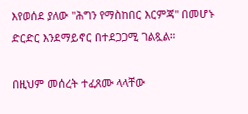እየወሰደ ያለው "ሕግን የማስከበር እርምጃ" በመሆኑ ድርድር እንደማይኖር በተደጋጋሚ ገልጿል።

በዚህም መሰረት ተፈጸሙ ላላቸው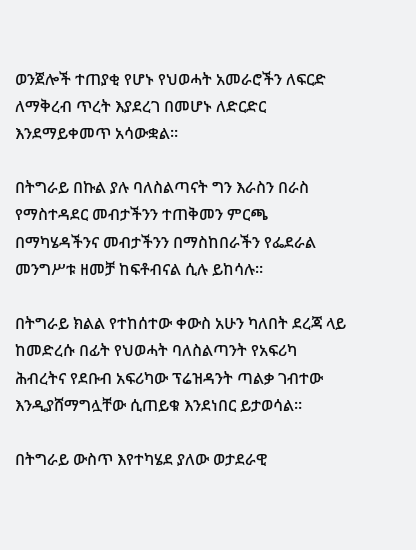ወንጀሎች ተጠያቂ የሆኑ የህወሓት አመራሮችን ለፍርድ ለማቅረብ ጥረት እያደረገ በመሆኑ ለድርድር እንደማይቀመጥ አሳውቋል።

በትግራይ በኩል ያሉ ባለስልጣናት ግን እራስን በራስ የማስተዳደር መብታችንን ተጠቅመን ምርጫ በማካሄዳችንና መብታችንን በማስከበራችን የፌደራል መንግሥቱ ዘመቻ ከፍቶብናል ሲሉ ይከሳሉ።

በትግራይ ክልል የተከሰተው ቀውስ አሁን ካለበት ደረጃ ላይ ከመድረሱ በፊት የህወሓት ባለስልጣንት የአፍሪካ ሕብረትና የደቡብ አፍሪካው ፕሬዝዳንት ጣልቃ ገብተው እንዲያሸማግሏቸው ሲጠይቁ እንደነበር ይታወሳል።

በትግራይ ውስጥ እየተካሄደ ያለው ወታደራዊ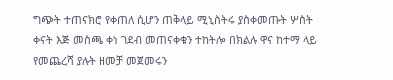ግጭት ተጠናክሮ የቀጠለ ሲሆን ጠቅላይ ሚኒስትሩ ያስቀመጡት ሦስት ቀናት እጅ መስጫ ቀነ ገደብ መጠናቀቁን ተከትሎ በክልሉ ዋና ከተማ ላይ የመጨረሻ ያሉት ዘመቻ መጀመሩን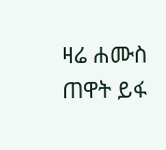ዛሬ ሐሙስ ጠዋት ይፋ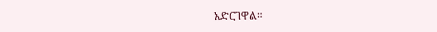አድርገዋል።